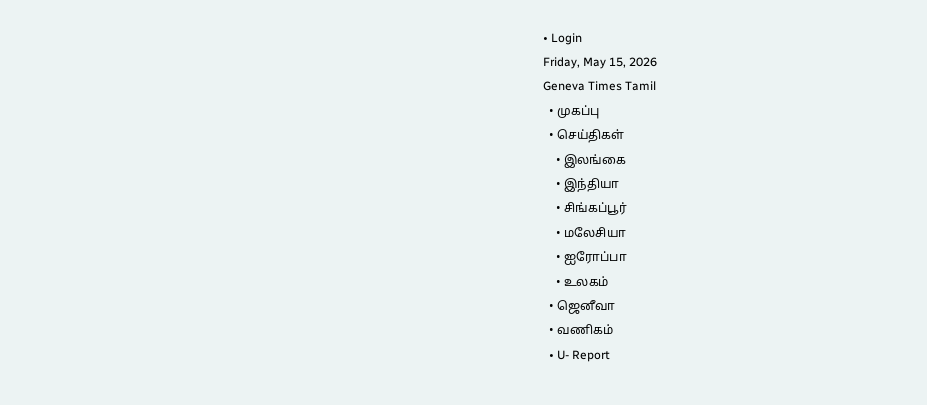• Login
Friday, May 15, 2026
Geneva Times Tamil
  • முகப்பு
  • செய்திகள்
    • இலங்கை
    • இந்தியா
    • சிங்கப்பூர்
    • மலேசியா
    • ஐரோப்பா
    • உலகம்
  • ஜெனீவா
  • வணிகம்
  • U- Report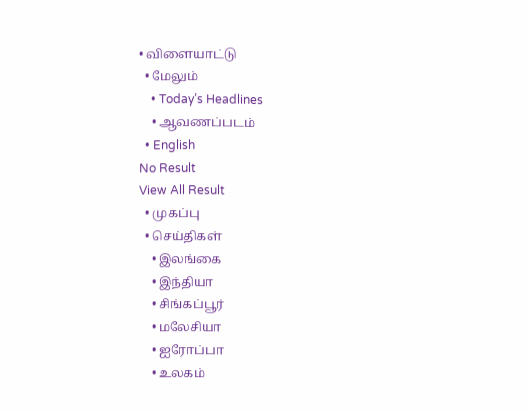• விளையாட்டு
  • மேலும்
    • Today’s Headlines
    • ஆவணப்படம்
  • English
No Result
View All Result
  • முகப்பு
  • செய்திகள்
    • இலங்கை
    • இந்தியா
    • சிங்கப்பூர்
    • மலேசியா
    • ஐரோப்பா
    • உலகம்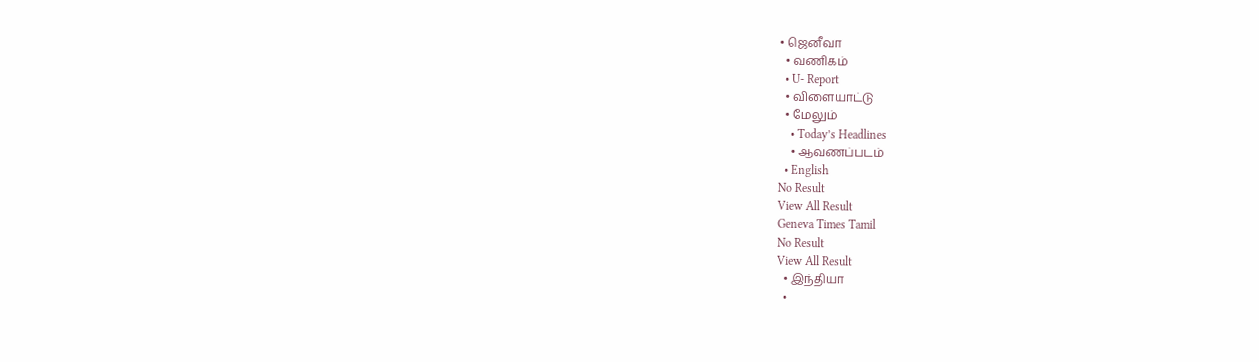• ஜெனீவா
  • வணிகம்
  • U- Report
  • விளையாட்டு
  • மேலும்
    • Today’s Headlines
    • ஆவணப்படம்
  • English
No Result
View All Result
Geneva Times Tamil
No Result
View All Result
  • இந்தியா
  •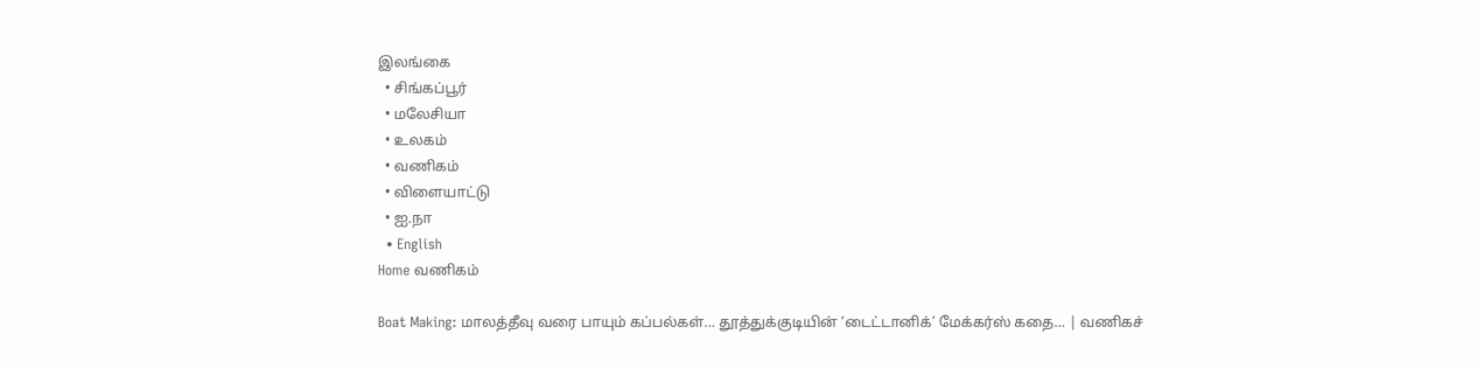இலங்கை
  • சிங்கப்பூர்
  • மலேசியா
  • உலகம்
  • வணிகம்
  • விளையாட்டு
  • ஐ.நா
  • English
Home வணிகம்

Boat Making: மாலத்தீவு வரை பாயும் கப்பல்கள்… தூத்துக்குடியின் ‘டைட்டானிக்’ மேக்கர்ஸ் கதை… | வணிகச்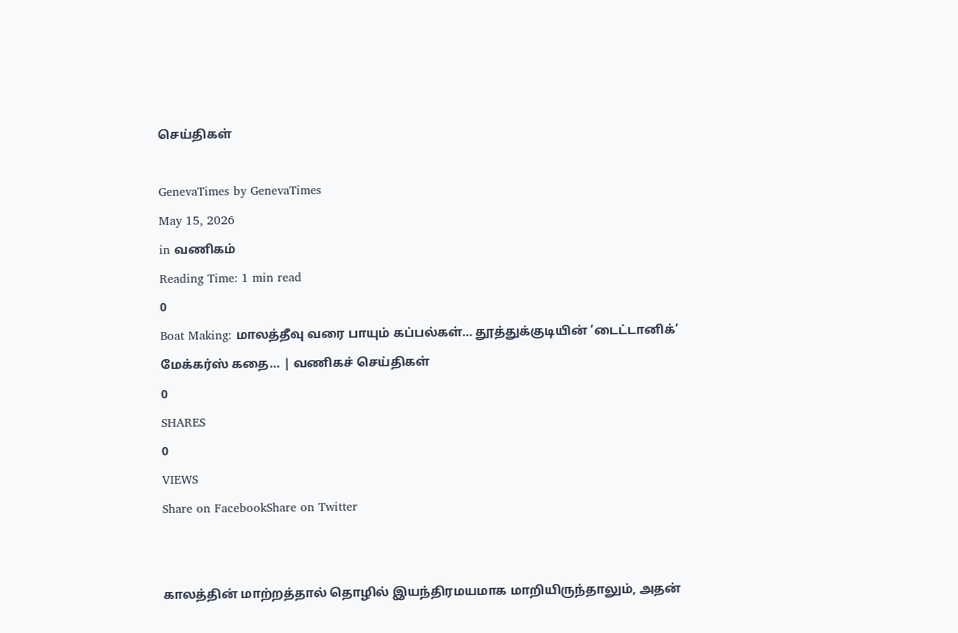செய்திகள்

GenevaTimes by GenevaTimes
May 15, 2026
in வணிகம்
Reading Time: 1 min read
0
Boat Making: மாலத்தீவு வரை பாயும் கப்பல்கள்… தூத்துக்குடியின் ‘டைட்டானிக்’ மேக்கர்ஸ் கதை… | வணிகச் செய்திகள்
0
SHARES
0
VIEWS
Share on FacebookShare on Twitter


காலத்தின் மாற்றத்தால் தொழில் இயந்திரமயமாக மாறியிருந்தாலும், அதன்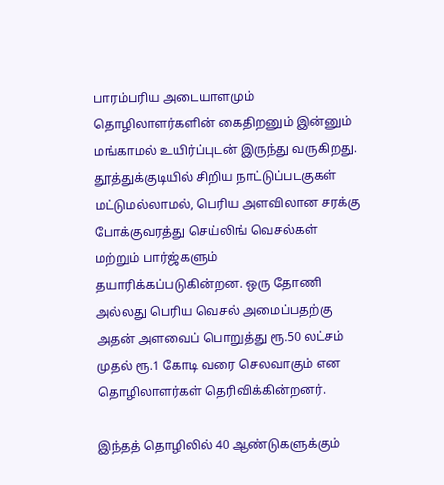பாரம்பரிய அடையாளமும் தொழிலாளர்களின் கைதிறனும் இன்னும் மங்காமல் உயிர்ப்புடன் இருந்து வருகிறது. தூத்துக்குடியில் சிறிய நாட்டுப்படகுகள் மட்டுமல்லாமல், பெரிய அளவிலான சரக்கு போக்குவரத்து செய்லிங் வெசல்கள் மற்றும் பார்ஜ்களும் தயாரிக்கப்படுகின்றன. ஒரு தோணி அல்லது பெரிய வெசல் அமைப்பதற்கு அதன் அளவைப் பொறுத்து ரூ.50 லட்சம் முதல் ரூ.1 கோடி வரை செலவாகும் என தொழிலாளர்கள் தெரிவிக்கின்றனர்.

இந்தத் தொழிலில் 40 ஆண்டுகளுக்கும்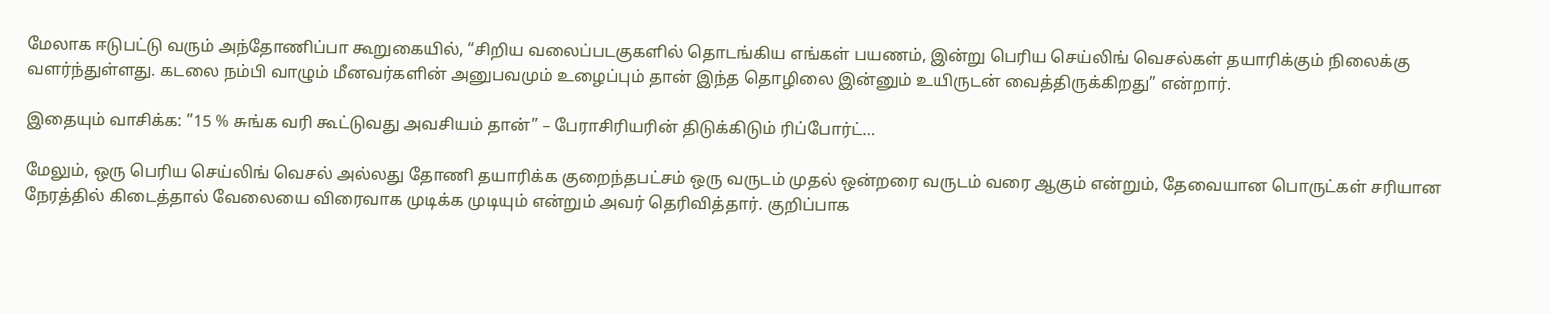மேலாக ஈடுபட்டு வரும் அந்தோணிப்பா கூறுகையில், “சிறிய வலைப்படகுகளில் தொடங்கிய எங்கள் பயணம், இன்று பெரிய செய்லிங் வெசல்கள் தயாரிக்கும் நிலைக்கு வளர்ந்துள்ளது. கடலை நம்பி வாழும் மீனவர்களின் அனுபவமும் உழைப்பும் தான் இந்த தொழிலை இன்னும் உயிருடன் வைத்திருக்கிறது” என்றார்.

இதையும் வாசிக்க: ”15 % சுங்க வரி கூட்டுவது அவசியம் தான்” – பேராசிரியரின் திடுக்கிடும் ரிப்போர்ட்…

மேலும், ஒரு பெரிய செய்லிங் வெசல் அல்லது தோணி தயாரிக்க குறைந்தபட்சம் ஒரு வருடம் முதல் ஒன்றரை வருடம் வரை ஆகும் என்றும், தேவையான பொருட்கள் சரியான நேரத்தில் கிடைத்தால் வேலையை விரைவாக முடிக்க முடியும் என்றும் அவர் தெரிவித்தார். குறிப்பாக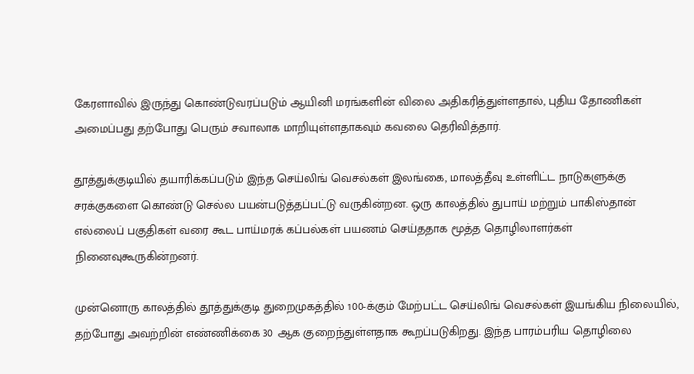கேரளாவில் இருந்து கொண்டுவரப்படும் ஆயினி மரங்களின் விலை அதிகரித்துள்ளதால், புதிய தோணிகள் அமைப்பது தற்போது பெரும் சவாலாக மாறியுள்ளதாகவும் கவலை தெரிவித்தார்.

தூத்துக்குடியில் தயாரிக்கப்படும் இந்த செய்லிங் வெசல்கள் இலங்கை, மாலத்தீவு உள்ளிட்ட நாடுகளுக்கு சரக்குகளை கொண்டு செல்ல பயன்படுத்தப்பட்டு வருகின்றன. ஒரு காலத்தில் துபாய் மற்றும் பாகிஸ்தான் எல்லைப் பகுதிகள் வரை கூட பாய்மரக் கப்பல்கள் பயணம் செய்ததாக மூத்த தொழிலாளர்கள் நினைவுகூருகின்றனர்.

முன்னொரு காலத்தில் தூத்துக்குடி துறைமுகத்தில் 100-க்கும் மேற்பட்ட செய்லிங் வெசல்கள் இயங்கிய நிலையில், தற்போது அவற்றின் எண்ணிக்கை 30 ஆக குறைந்துள்ளதாக கூறப்படுகிறது. இந்த பாரம்பரிய தொழிலை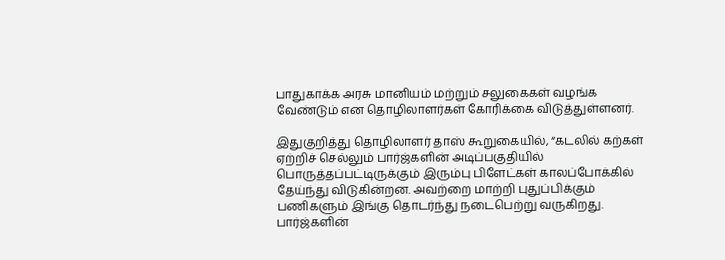பாதுகாக்க அரசு மானியம் மற்றும் சலுகைகள் வழங்க வேண்டும் என தொழிலாளர்கள் கோரிக்கை விடுத்துள்ளனர்.

இதுகுறித்து தொழிலாளர் தாஸ் கூறுகையில், “கடலில் கற்கள் ஏற்றிச் செல்லும் பார்ஜ்களின் அடிப்பகுதியில் பொருத்தப்பட்டிருக்கும் இரும்பு பிளேட்கள் காலப்போக்கில் தேய்ந்து விடுகின்றன. அவற்றை மாற்றி புதுப்பிக்கும் பணிகளும் இங்கு தொடர்ந்து நடைபெற்று வருகிறது. பார்ஜ்களின்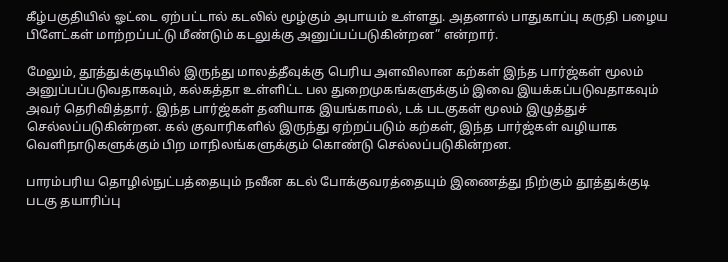கீழ்பகுதியில் ஓட்டை ஏற்பட்டால் கடலில் மூழ்கும் அபாயம் உள்ளது. அதனால் பாதுகாப்பு கருதி பழைய பிளேட்கள் மாற்றப்பட்டு மீண்டும் கடலுக்கு அனுப்பப்படுகின்றன” என்றார்.

மேலும், தூத்துக்குடியில் இருந்து மாலத்தீவுக்கு பெரிய அளவிலான கற்கள் இந்த பார்ஜ்கள் மூலம் அனுப்பப்படுவதாகவும், கல்கத்தா உள்ளிட்ட பல துறைமுகங்களுக்கும் இவை இயக்கப்படுவதாகவும் அவர் தெரிவித்தார். இந்த பார்ஜ்கள் தனியாக இயங்காமல், டக் படகுகள் மூலம் இழுத்துச் செல்லப்படுகின்றன. கல் குவாரிகளில் இருந்து ஏற்றப்படும் கற்கள், இந்த பார்ஜ்கள் வழியாக வெளிநாடுகளுக்கும் பிற மாநிலங்களுக்கும் கொண்டு செல்லப்படுகின்றன.

பாரம்பரிய தொழில்நுட்பத்தையும் நவீன கடல் போக்குவரத்தையும் இணைத்து நிற்கும் தூத்துக்குடி படகு தயாரிப்பு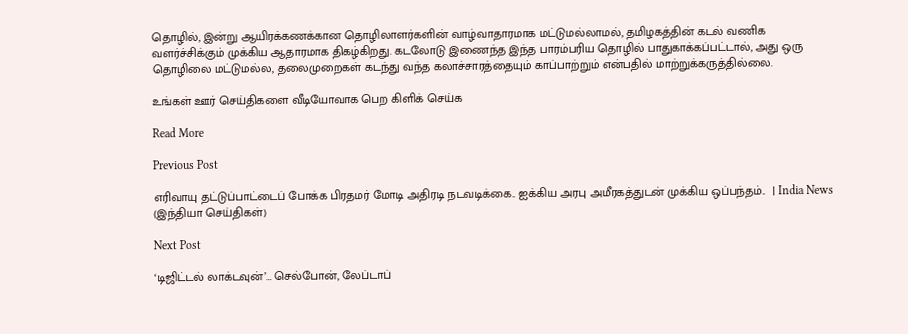தொழில், இன்று ஆயிரக்கணக்கான தொழிலாளர்களின் வாழ்வாதாரமாக மட்டுமல்லாமல், தமிழகத்தின் கடல் வணிக வளர்ச்சிக்கும் முக்கிய ஆதாரமாக திகழ்கிறது. கடலோடு இணைந்த இந்த பாரம்பரிய தொழில் பாதுகாக்கப்பட்டால், அது ஒரு தொழிலை மட்டுமல்ல, தலைமுறைகள் கடந்து வந்த கலாச்சாரத்தையும் காப்பாற்றும் என்பதில் மாற்றுக்கருத்தில்லை.

உங்கள் ஊர் செய்திகளை வீடியோவாக பெற கிளிக் செய்க

Read More

Previous Post

எரிவாயு தட்டுப்பாட்டைப் போக்க பிரதமர் மோடி அதிரடி நடவடிக்கை.. ஐக்கிய அரபு அமீரகத்துடன் முக்கிய ஒப்பந்தம்..  | India News (இந்தியா செய்திகள்)

Next Post

‘டிஜிட்டல் லாக்டவுன்’… செல்போன், லேப்டாப்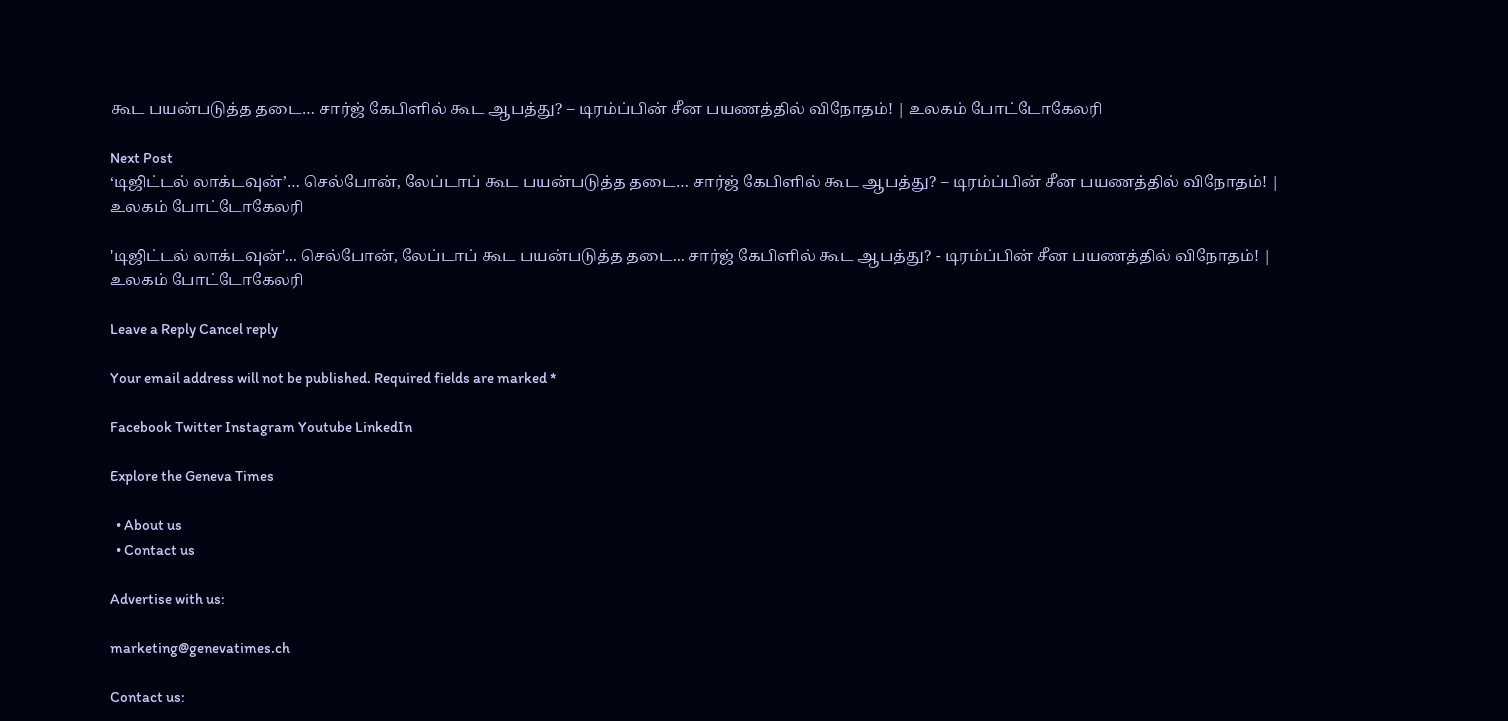கூட பயன்படுத்த தடை… சார்ஜ் கேபிளில் கூட ஆபத்து? – டிரம்ப்பின் சீன பயணத்தில் விநோதம்! | உலகம் போட்டோகேலரி

Next Post
‘டிஜிட்டல் லாக்டவுன்’… செல்போன், லேப்டாப் கூட பயன்படுத்த தடை… சார்ஜ் கேபிளில் கூட ஆபத்து? – டிரம்ப்பின் சீன பயணத்தில் விநோதம்! | உலகம் போட்டோகேலரி

'டிஜிட்டல் லாக்டவுன்'... செல்போன், லேப்டாப் கூட பயன்படுத்த தடை... சார்ஜ் கேபிளில் கூட ஆபத்து? - டிரம்ப்பின் சீன பயணத்தில் விநோதம்! | உலகம் போட்டோகேலரி

Leave a Reply Cancel reply

Your email address will not be published. Required fields are marked *

Facebook Twitter Instagram Youtube LinkedIn

Explore the Geneva Times

  • About us
  • Contact us

Advertise with us:

marketing@genevatimes.ch

Contact us: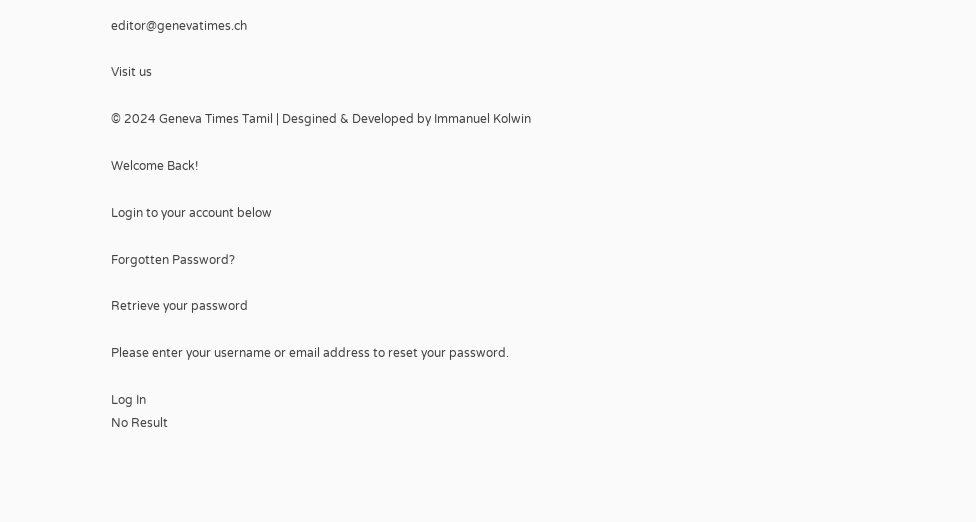editor@genevatimes.ch

Visit us

© 2024 Geneva Times Tamil | Desgined & Developed by Immanuel Kolwin

Welcome Back!

Login to your account below

Forgotten Password?

Retrieve your password

Please enter your username or email address to reset your password.

Log In
No Result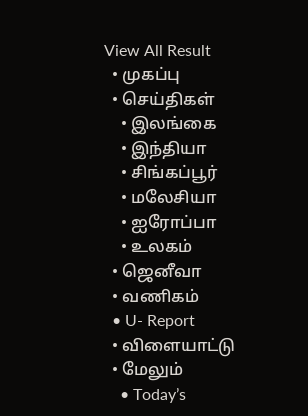View All Result
  • முகப்பு
  • செய்திகள்
    • இலங்கை
    • இந்தியா
    • சிங்கப்பூர்
    • மலேசியா
    • ஐரோப்பா
    • உலகம்
  • ஜெனீவா
  • வணிகம்
  • U- Report
  • விளையாட்டு
  • மேலும்
    • Today’s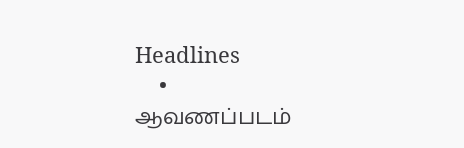Headlines
    • ஆவணப்படம்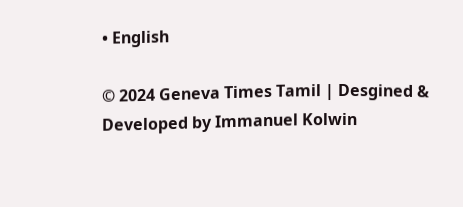• English

© 2024 Geneva Times Tamil | Desgined & Developed by Immanuel Kolwin